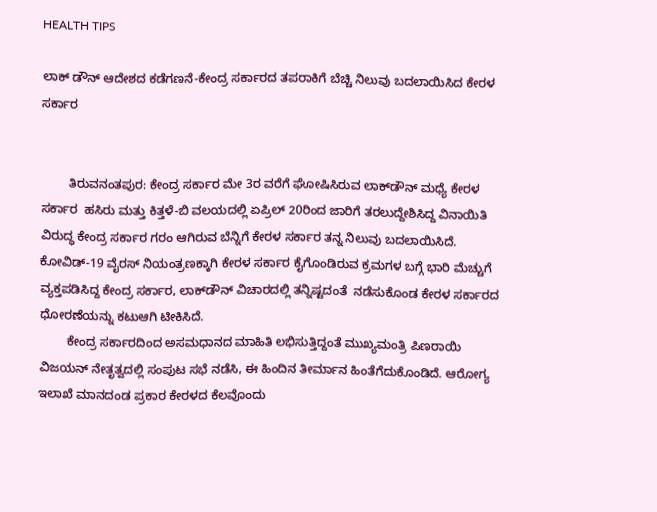HEALTH TIPS

ಲಾಕ್ ಡೌನ್ ಆದೇಶದ ಕಡೆಗಣನೆ-ಕೇಂದ್ರ ಸರ್ಕಾರದ ತಪರಾಕಿಗೆ ಬೆಚ್ಚಿ ನಿಲುವು ಬದಲಾಯಿಸಿದ ಕೇರಳ ಸರ್ಕಾರ


        ತಿರುವನಂತಪುರ: ಕೇಂದ್ರ ಸರ್ಕಾರ ಮೇ 3ರ ವರೆಗೆ ಘೋಷಿಸಿರುವ ಲಾಕ್‍ಡೌನ್ ಮಧ್ಯೆ ಕೇರಳ ಸರ್ಕಾರ  ಹಸಿರು ಮತ್ತು ಕಿತ್ತಳೆ-ಬಿ ವಲಯದಲ್ಲಿ ಏಪ್ರಿಲ್ 20ರಿಂದ ಜಾರಿಗೆ ತರಲುದ್ದೇಶಿಸಿದ್ದ ವಿನಾಯಿತಿ ವಿರುದ್ಧ ಕೇಂದ್ರ ಸರ್ಕಾರ ಗರಂ ಆಗಿರುವ ಬೆನ್ನಿಗೆ ಕೇರಳ ಸರ್ಕಾರ ತನ್ನ ನಿಲುವು ಬದಲಾಯಿಸಿದೆ. ಕೋವಿಡ್-19 ವೈರಸ್ ನಿಯಂತ್ರಣಕ್ಕಾಗಿ ಕೇರಳ ಸರ್ಕಾರ ಕೈಗೊಂಡಿರುವ ಕ್ರಮಗಳ ಬಗ್ಗೆ ಭಾರಿ ಮೆಚ್ಚುಗೆ ವ್ಯಕ್ತಪಡಿಸಿದ್ದ ಕೇಂದ್ರ ಸರ್ಕಾರ, ಲಾಕ್‍ಡೌನ್ ವಿಚಾರದಲ್ಲಿ ತನ್ನಿಷ್ಟದಂತೆ  ನಡೆಸುಕೊಂಡ ಕೇರಳ ಸರ್ಕಾರದ ಧೋರಣೆಯನ್ನು ಕಟುಆಗಿ ಟೀಕಿಸಿದೆ.
        ಕೇಂದ್ರ ಸರ್ಕಾರದಿಂದ ಅಸಮಧಾನದ ಮಾಹಿತಿ ಲಭಿಸುತ್ತಿದ್ದಂತೆ ಮುಖ್ಯಮಂತ್ರಿ ಪಿಣರಾಯಿ ವಿಜಯನ್ ನೇತೃತ್ವದಲ್ಲಿ ಸಂಪುಟ ಸಭೆ ನಡೆಸಿ, ಈ ಹಿಂದಿನ ತೀರ್ಮಾನ ಹಿಂತೆಗೆದುಕೊಂಡಿದೆ. ಆರೋಗ್ಯ ಇಲಾಖೆ ಮಾನದಂಡ ಪ್ರಕಾರ ಕೇರಳದ ಕೆಲವೊಂದು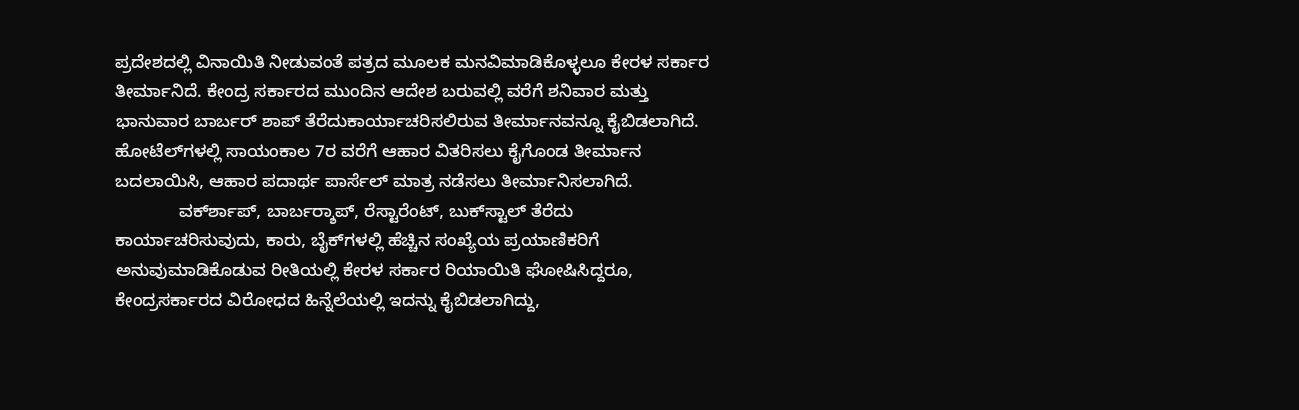ಪ್ರದೇಶದಲ್ಲಿ ವಿನಾಯಿತಿ ನೀಡುವಂತೆ ಪತ್ರದ ಮೂಲಕ ಮನವಿಮಾಡಿಕೊಳ್ಳಲೂ ಕೇರಳ ಸರ್ಕಾರ ತೀರ್ಮಾನಿದೆ. ಕೇಂದ್ರ ಸರ್ಕಾರದ ಮುಂದಿನ ಆದೇಶ ಬರುವಲ್ಲಿ ವರೆಗೆ ಶನಿವಾರ ಮತ್ತು ಭಾನುವಾರ ಬಾರ್ಬರ್ ಶಾಪ್ ತೆರೆದುಕಾರ್ಯಾಚರಿಸಲಿರುವ ತೀರ್ಮಾನವನ್ನೂ ಕೈಬಿಡಲಾಗಿದೆ. ಹೋಟೆಲ್‍ಗಳಲ್ಲಿ ಸಾಯಂಕಾಲ 7ರ ವರೆಗೆ ಆಹಾರ ವಿತರಿಸಲು ಕೈಗೊಂಡ ತೀರ್ಮಾನ ಬದಲಾಯಿಸಿ, ಆಹಾರ ಪದಾರ್ಥ ಪಾರ್ಸೆಲ್ ಮಾತ್ರ ನಡೆಸಲು ತೀರ್ಮಾನಿಸಲಾಗಿದೆ.
             ವರ್ಕ್‍ಶಾಪ್, ಬಾರ್ಬರ್‍ಶಾಪ್, ರೆಸ್ಟಾರೆಂಟ್, ಬುಕ್‍ಸ್ಟಾಲ್ ತೆರೆದು ಕಾರ್ಯಾಚರಿಸುವುದು, ಕಾರು, ಬೈಕ್‍ಗಳಲ್ಲಿ ಹೆಚ್ಚಿನ ಸಂಖ್ಯೆಯ ಪ್ರಯಾಣಿಕರಿಗೆ ಅನುವುಮಾಡಿಕೊಡುವ ರೀತಿಯಲ್ಲಿ ಕೇರಳ ಸರ್ಕಾರ ರಿಯಾಯಿತಿ ಘೋಷಿಸಿದ್ದರೂ, ಕೇಂದ್ರಸರ್ಕಾರದ ವಿರೋಧದ ಹಿನ್ನೆಲೆಯಲ್ಲಿ ಇದನ್ನು ಕೈಬಿಡಲಾಗಿದ್ದು,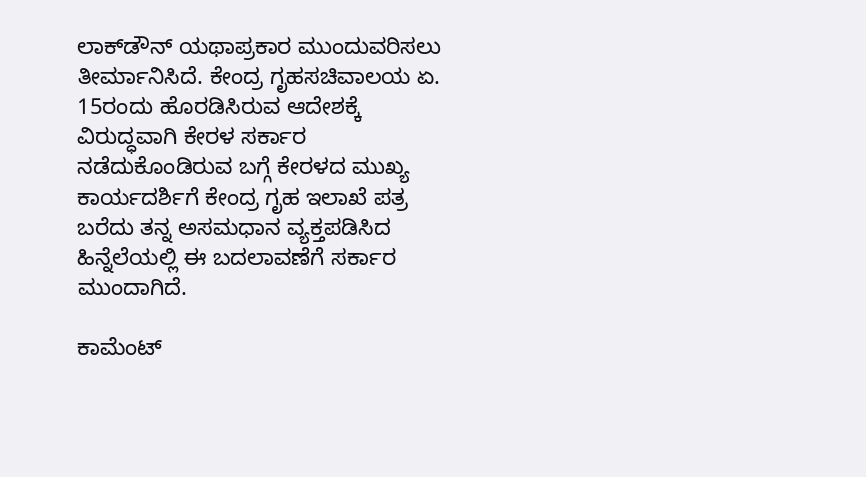ಲಾಕ್‍ಡೌನ್ ಯಥಾಪ್ರಕಾರ ಮುಂದುವರಿಸಲು ತೀರ್ಮಾನಿಸಿದೆ. ಕೇಂದ್ರ ಗೃಹಸಚಿವಾಲಯ ಏ. 15ರಂದು ಹೊರಡಿಸಿರುವ ಆದೇಶಕ್ಕೆ ವಿರುದ್ಧವಾಗಿ ಕೇರಳ ಸರ್ಕಾರ ನಡೆದುಕೊಂಡಿರುವ ಬಗ್ಗೆ ಕೇರಳದ ಮುಖ್ಯ ಕಾರ್ಯದರ್ಶಿಗೆ ಕೇಂದ್ರ ಗೃಹ ಇಲಾಖೆ ಪತ್ರ ಬರೆದು ತನ್ನ ಅಸಮಧಾನ ವ್ಯಕ್ತಪಡಿಸಿದ ಹಿನ್ನೆಲೆಯಲ್ಲಿ ಈ ಬದಲಾವಣೆಗೆ ಸರ್ಕಾರ ಮುಂದಾಗಿದೆ.

ಕಾಮೆಂಟ್‌‌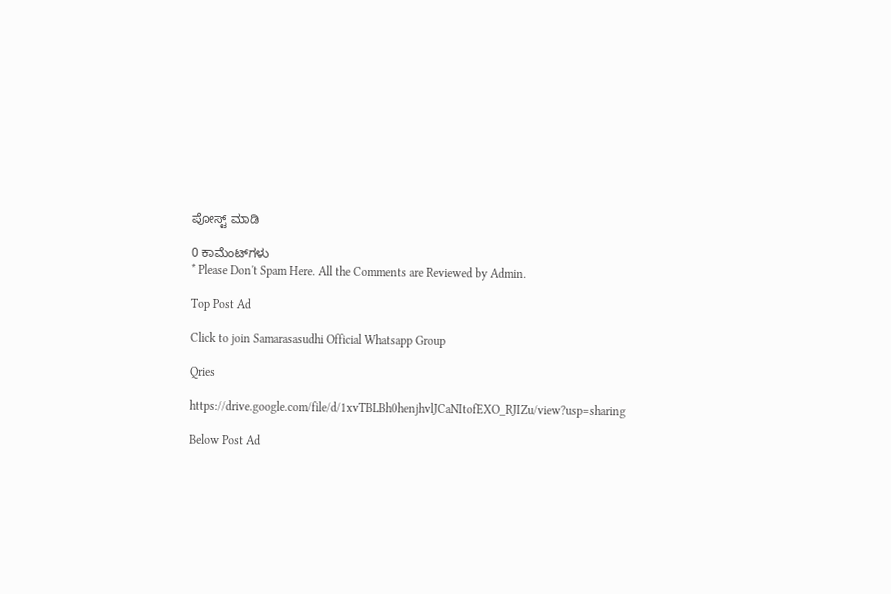ಪೋಸ್ಟ್‌ ಮಾಡಿ

0 ಕಾಮೆಂಟ್‌ಗಳು
* Please Don't Spam Here. All the Comments are Reviewed by Admin.

Top Post Ad

Click to join Samarasasudhi Official Whatsapp Group

Qries

https://drive.google.com/file/d/1xvTBLBh0henjhvlJCaNItofEXO_RJIZu/view?usp=sharing

Below Post Ad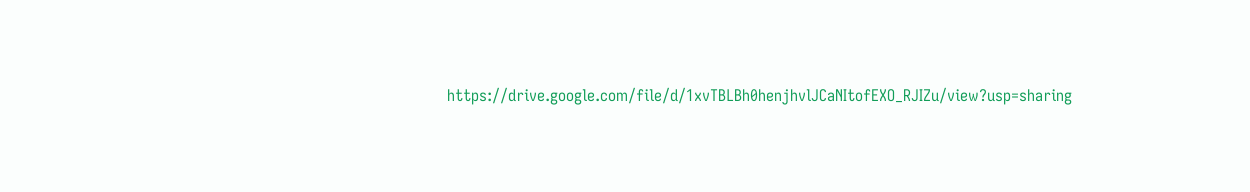https://drive.google.com/file/d/1xvTBLBh0henjhvlJCaNItofEXO_RJIZu/view?usp=sharing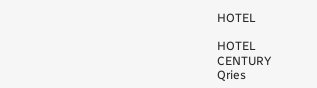HOTEL

HOTEL
CENTURY
Qries